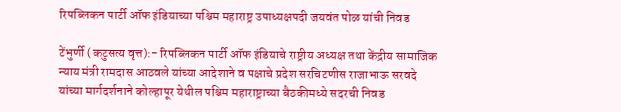रिपब्लिकन पार्टी ऑफ इंडियाच्या पश्चिम महाराष्ट्र उपाध्यक्षपदी जयवंत पोळ यांची निवड

टेंभुर्णी (कटुसत्य वृत्त):- रिपब्लिकन पार्टी ऑफ इंडियाचे राष्ट्रीय अध्यक्ष तथा केंद्रीय सामाजिक न्याय मंत्री रामदास आठवले यांच्या आदेशाने व पक्षाचे प्रदेश सरचिटणीस राजाभाऊ सरवदे यांच्या मार्गदर्शनाने कोल्हापूर येथील पश्चिम महाराष्ट्राच्या बैठकीमध्ये सदरची निवड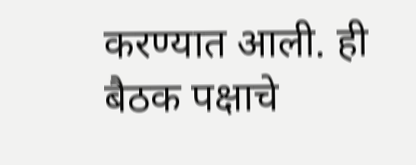करण्यात आली. ही बैठक पक्षाचे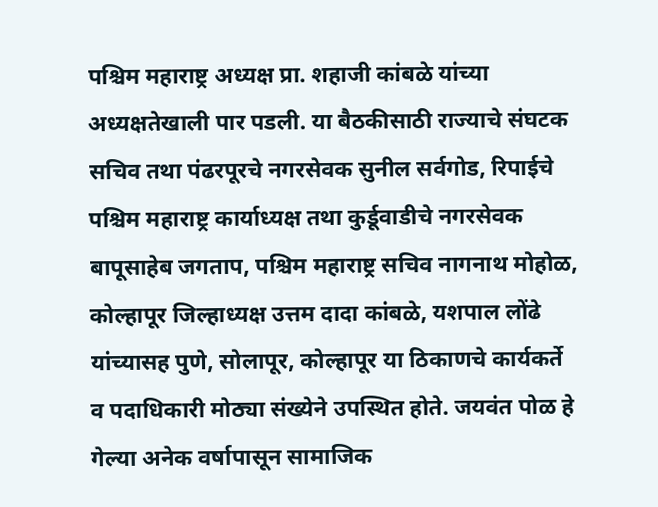पश्चिम महाराष्ट्र अध्यक्ष प्रा. शहाजी कांबळे यांच्या अध्यक्षतेखाली पार पडली. या बैठकीसाठी राज्याचे संघटक सचिव तथा पंढरपूरचे नगरसेवक सुनील सर्वगोड, रिपाईचे पश्चिम महाराष्ट्र कार्याध्यक्ष तथा कुर्डूवाडीचे नगरसेवक बापूसाहेब जगताप, पश्चिम महाराष्ट्र सचिव नागनाथ मोहोळ, कोल्हापूर जिल्हाध्यक्ष उत्तम दादा कांबळे, यशपाल लोंढे यांच्यासह पुणे, सोलापूर, कोल्हापूर या ठिकाणचे कार्यकर्ते व पदाधिकारी मोठ्या संख्येने उपस्थित होते. जयवंत पोळ हे गेल्या अनेक वर्षापासून सामाजिक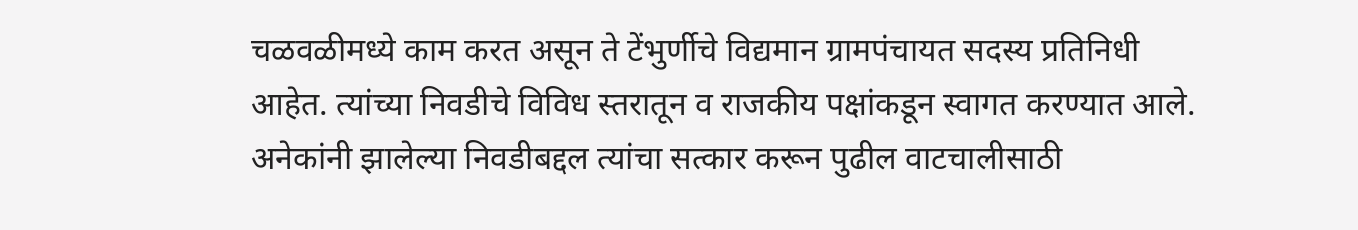चळवळीमध्ये काम करत असून ते टेंभुर्णीचे विद्यमान ग्रामपंचायत सदस्य प्रतिनिधी आहेत. त्यांच्या निवडीचे विविध स्तरातून व राजकीय पक्षांकडून स्वागत करण्यात आले. अनेकांनी झालेल्या निवडीबद्दल त्यांचा सत्कार करून पुढील वाटचालीसाठी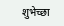शुभेच्छा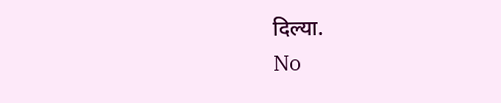दिल्या.
No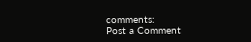comments:
Post a Comment